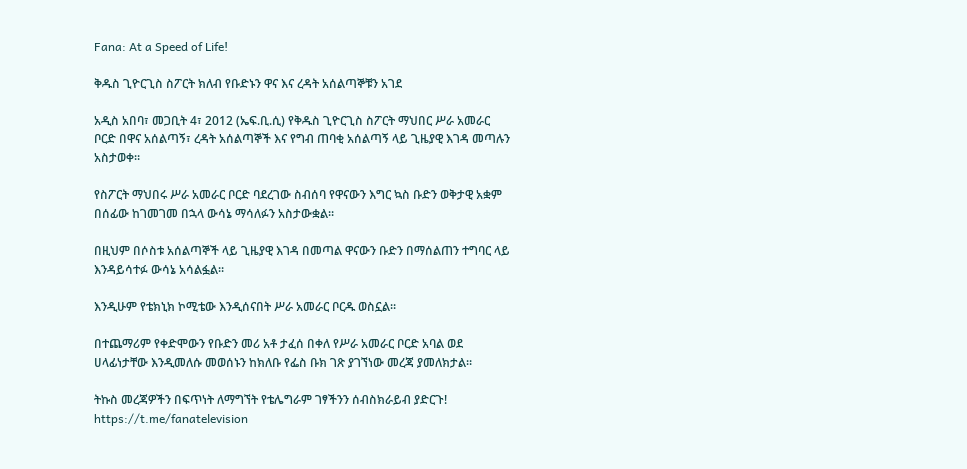Fana: At a Speed of Life!

ቅዱስ ጊዮርጊስ ስፖርት ክለብ የቡድኑን ዋና እና ረዳት አሰልጣኞቹን አገደ

አዲስ አበባ፣ መጋቢት 4፣ 2012 (ኤፍ.ቢ.ሲ) የቅዱስ ጊዮርጊስ ስፖርት ማህበር ሥራ አመራር ቦርድ በዋና አሰልጣኝ፣ ረዳት አሰልጣኞች እና የግብ ጠባቂ አሰልጣኝ ላይ ጊዜያዊ እገዳ መጣሉን አስታወቀ።

የስፖርት ማህበሩ ሥራ አመራር ቦርድ ባደረገው ስብሰባ የዋናውን እግር ኳስ ቡድን ወቅታዊ አቋም በሰፊው ከገመገመ በኋላ ውሳኔ ማሳለፉን አስታውቋል።

በዚህም በሶስቱ አሰልጣኞች ላይ ጊዜያዊ እገዳ በመጣል ዋናውን ቡድን በማሰልጠን ተግባር ላይ እንዳይሳተፉ ውሳኔ አሳልፏል።

እንዲሁም የቴክኒክ ኮሚቴው እንዲሰናበት ሥራ አመራር ቦርዱ ወስኗል።

በተጨማሪም የቀድሞውን የቡድን መሪ አቶ ታፈሰ በቀለ የሥራ አመራር ቦርድ አባል ወደ ሀላፊነታቸው እንዲመለሱ መወሰኑን ከክለቡ የፌስ ቡክ ገጽ ያገኘነው መረጃ ያመለክታል።

ትኩስ መረጃዎችን በፍጥነት ለማግኘት የቴሌግራም ገፃችንን ሰብስክራይብ ያድርጉ!
https://t.me/fanatelevision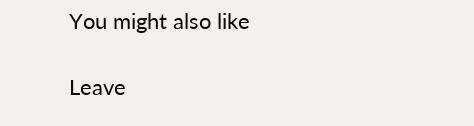You might also like

Leave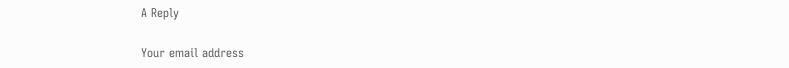A Reply

Your email address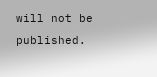will not be published.